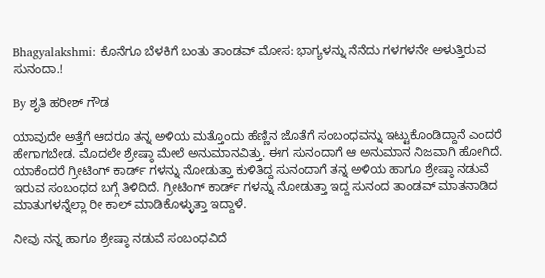Bhagyalakshmi: ಕೊನೆಗೂ ಬೆಳಕಿಗೆ ಬಂತು ತಾಂಡವ್ ಮೋಸ: ಭಾಗ್ಯಳನ್ನು ನೆನೆದು ಗಳಗಳನೇ ಅಳುತ್ತಿರುವ ಸುನಂದಾ.!

By ಶೃತಿ ಹರೀಶ್ ಗೌಡ

ಯಾವುದೇ ಅತ್ತೆಗೆ ಆದರೂ ತನ್ನ ಅಳಿಯ ಮತ್ತೊಂದು ಹೆಣ್ಣಿನ ಜೊತೆಗೆ ಸಂಬಂಧವನ್ನು ಇಟ್ಟುಕೊಂಡಿದ್ದಾನೆ ಎಂದರೆ ಹೇಗಾಗಬೇಡ. ಮೊದಲೇ ಶ್ರೇಷ್ಠಾ ಮೇಲೆ ಅನುಮಾನವಿತ್ತು. ಈಗ ಸುನಂದಾಗೆ ಆ ಅನುಮಾನ ನಿಜವಾಗಿ ಹೋಗಿದೆ. ಯಾಕೆಂದರೆ ಗ್ರೀಟಿಂಗ್ ಕಾರ್ಡ್ ಗಳನ್ನು ನೋಡುತ್ತಾ ಕುಳಿತಿದ್ದ ಸುನಂದಾಗೆ ತನ್ನ ಅಳಿಯ ಹಾಗೂ ಶ್ರೇಷ್ಠಾ ನಡುವೆ ಇರುವ ಸಂಬಂಧದ ಬಗ್ಗೆ ತಿಳಿದಿದೆ. ಗ್ರೀಟಿಂಗ್ ಕಾರ್ಡ್ ಗಳನ್ನು ನೋಡುತ್ತಾ ಇದ್ದ ಸುನಂದ ತಾಂಡವ್ ಮಾತನಾಡಿದ ಮಾತುಗಳನ್ನೆಲ್ಲಾ ರೀ ಕಾಲ್ ಮಾಡಿಕೊಳ್ಳುತ್ತಾ ಇದ್ದಾಳೆ.

ನೀವು ನನ್ನ ಹಾಗೂ ಶ್ರೇಷ್ಠಾ ನಡುವೆ ಸಂಬಂಧವಿದೆ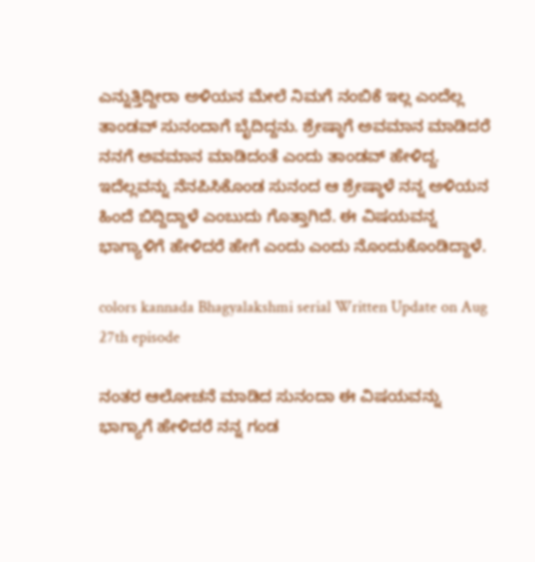ಎನ್ನುತ್ತಿದ್ದೀರಾ ಅಳಿಯನ ಮೇಲೆ ನಿಮಗೆ ನಂಬಿಕೆ ಇಲ್ಲ ಎಂದೆಲ್ಲ ತಾಂಡವ್ ಸುನಂದಾಗೆ ಬೈದಿದ್ದನು. ಶ್ರೇಷ್ಠಾಗೆ ಅವಮಾನ ಮಾಡಿದರೆ ನನಗೆ ಅವಮಾನ ಮಾಡಿದಂತೆ ಎಂದು ತಾಂಡವ್ ಹೇಳಿದ್ದ. ಇದೆಲ್ಲವನ್ನು ನೆನಪಿಸಿಕೊಂಡ ಸುನಂದ ಆ ಶ್ರೇಷ್ಠಾಳೆ ನನ್ನ ಅಳಿಯನ ಹಿಂದೆ ಬಿದ್ದಿದ್ದಾಳೆ ಎಂಬುದು ಗೊತ್ತಾಗಿದೆ. ಈ ವಿಷಯವನ್ನ ಭಾಗ್ಯಾಳಿಗೆ ಹೇಳಿದರೆ ಹೇಗೆ ಎಂದು ಎಂದು ನೊಂದುಕೊಂಡಿದ್ದಾಳೆ.

colors kannada Bhagyalakshmi serial Written Update on Aug 27th episode

ನಂತರ ಆಲೋಚನೆ ಮಾಡಿದ ಸುನಂದಾ ಈ ವಿಷಯವನ್ನು ಭಾಗ್ಯಾಗೆ ಹೇಳಿದರೆ ನನ್ನ ಗಂಡ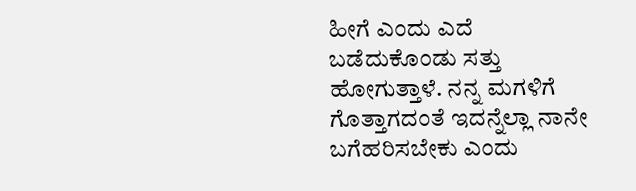ಹೀಗೆ ಎಂದು ಎದೆ ಬಡೆದುಕೊಂಡು ಸತ್ತು ಹೋಗುತ್ತಾಳೆ. ನನ್ನ ಮಗಳಿಗೆ ಗೊತ್ತಾಗದಂತೆ ಇದನ್ನೆಲ್ಲಾ ನಾನೇ ಬಗೆಹರಿಸಬೇಕು ಎಂದು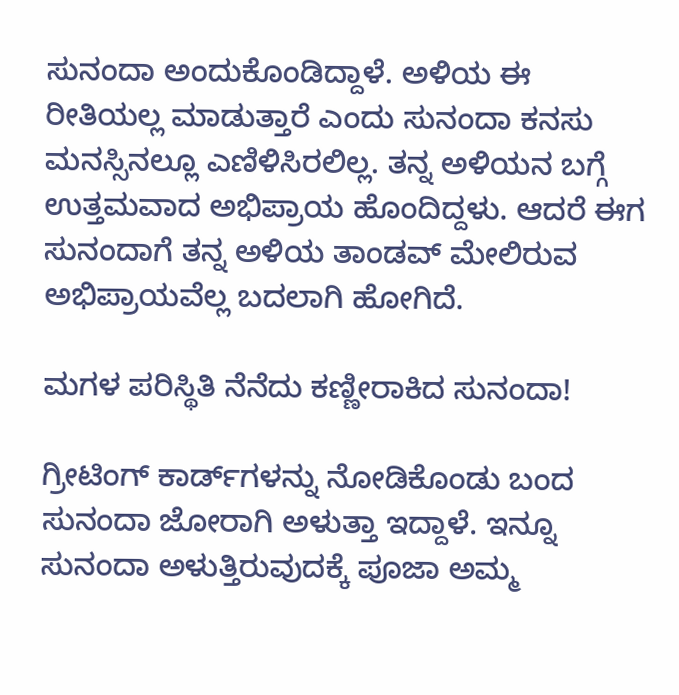ಸುನಂದಾ ಅಂದುಕೊಂಡಿದ್ದಾಳೆ. ಅಳಿಯ ಈ ರೀತಿಯಲ್ಲ ಮಾಡುತ್ತಾರೆ ಎಂದು ಸುನಂದಾ ಕನಸು ಮನಸ್ಸಿನಲ್ಲೂ ಎಣಿಳಿಸಿರಲಿಲ್ಲ. ತನ್ನ ಅಳಿಯನ ಬಗ್ಗೆ ಉತ್ತಮವಾದ ಅಭಿಪ್ರಾಯ ಹೊಂದಿದ್ದಳು. ಆದರೆ ಈಗ ಸುನಂದಾಗೆ ತನ್ನ ಅಳಿಯ ತಾಂಡವ್ ಮೇಲಿರುವ ಅಭಿಪ್ರಾಯವೆಲ್ಲ ಬದಲಾಗಿ ಹೋಗಿದೆ.

ಮಗಳ ಪರಿಸ್ಥಿತಿ ನೆನೆದು ಕಣ್ಣೀರಾಕಿದ ಸುನಂದಾ!

ಗ್ರೀಟಿಂಗ್ ಕಾರ್ಡ್‌ಗಳನ್ನು ನೋಡಿಕೊಂಡು ಬಂದ ಸುನಂದಾ ಜೋರಾಗಿ ಅಳುತ್ತಾ ಇದ್ದಾಳೆ. ಇನ್ನೂ ಸುನಂದಾ ಅಳುತ್ತಿರುವುದಕ್ಕೆ ಪೂಜಾ ಅಮ್ಮ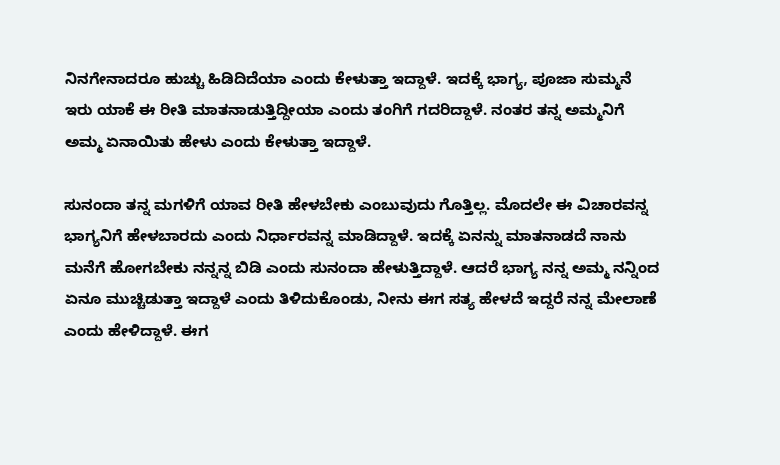ನಿನಗೇನಾದರೂ ಹುಚ್ಚು ಹಿಡಿದಿದೆಯಾ ಎಂದು ಕೇಳುತ್ತಾ ಇದ್ದಾಳೆ. ಇದಕ್ಕೆ ಭಾಗ್ಯ, ಪೂಜಾ ಸುಮ್ಮನೆ ಇರು ಯಾಕೆ ಈ ರೀತಿ ಮಾತನಾಡುತ್ತಿದ್ದೀಯಾ ಎಂದು ತಂಗಿಗೆ ಗದರಿದ್ದಾಳೆ. ನಂತರ ತನ್ನ ಅಮ್ಮನಿಗೆ ಅಮ್ಮ ಏನಾಯಿತು ಹೇಳು ಎಂದು ಕೇಳುತ್ತಾ ಇದ್ದಾಳೆ.

ಸುನಂದಾ ತನ್ನ ಮಗಳಿಗೆ ಯಾವ ರೀತಿ ಹೇಳಬೇಕು ಎಂಬುವುದು ಗೊತ್ತಿಲ್ಲ. ಮೊದಲೇ ಈ ವಿಚಾರವನ್ನ ಭಾಗ್ಯನಿಗೆ ಹೇಳಬಾರದು ಎಂದು ನಿರ್ಧಾರವನ್ನ ಮಾಡಿದ್ದಾಳೆ. ಇದಕ್ಕೆ ಏನನ್ನು ಮಾತನಾಡದೆ ನಾನು ಮನೆಗೆ ಹೋಗಬೇಕು ನನ್ನನ್ನ ಬಿಡಿ ಎಂದು ಸುನಂದಾ ಹೇಳುತ್ತಿದ್ದಾಳೆ. ಆದರೆ ಭಾಗ್ಯ ನನ್ನ ಅಮ್ಮ ನನ್ನಿಂದ ಏನೂ ಮುಚ್ಚಿಡುತ್ತಾ ಇದ್ದಾಳೆ ಎಂದು ತಿಳಿದುಕೊಂಡು, ನೀನು ಈಗ ಸತ್ಯ ಹೇಳದೆ ಇದ್ದರೆ ನನ್ನ ಮೇಲಾಣೆ ಎಂದು ಹೇಳಿದ್ದಾಳೆ. ಈಗ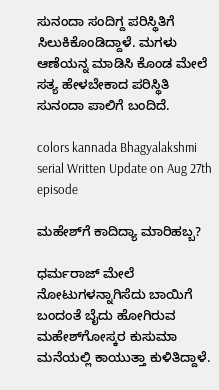ಸುನಂದಾ ಸಂದಿಗ್ದ ಪರಿಸ್ಥಿತಿಗೆ ಸಿಲುಕಿಕೊಂಡಿದ್ದಾಳೆ. ಮಗಳು ಆಣೆಯನ್ನ ಮಾಡಿಸಿ ಕೊಂಡ ಮೇಲೆ ಸತ್ಯ ಹೇಳಬೇಕಾದ ಪರಿಸ್ಥಿತಿ ಸುನಂದಾ ಪಾಲಿಗೆ ಬಂದಿದೆ.

colors kannada Bhagyalakshmi serial Written Update on Aug 27th episode

ಮಹೇಶ್‌ಗೆ ಕಾದಿದ್ಯಾ ಮಾರಿಹಬ್ಬ?

ಧರ್ಮರಾಜ್ ಮೇಲೆ ನೋಟುಗಳನ್ನಾಗಿಸೆದು ಬಾಯಿಗೆ ಬಂದಂತೆ ಬೈದು ಹೋಗಿರುವ ಮಹೇಶ್‌ಗೋಸ್ಕರ ಕುಸುಮಾ ಮನೆಯಲ್ಲಿ ಕಾಯುತ್ತಾ ಕುಳಿತಿದ್ದಾಳೆ.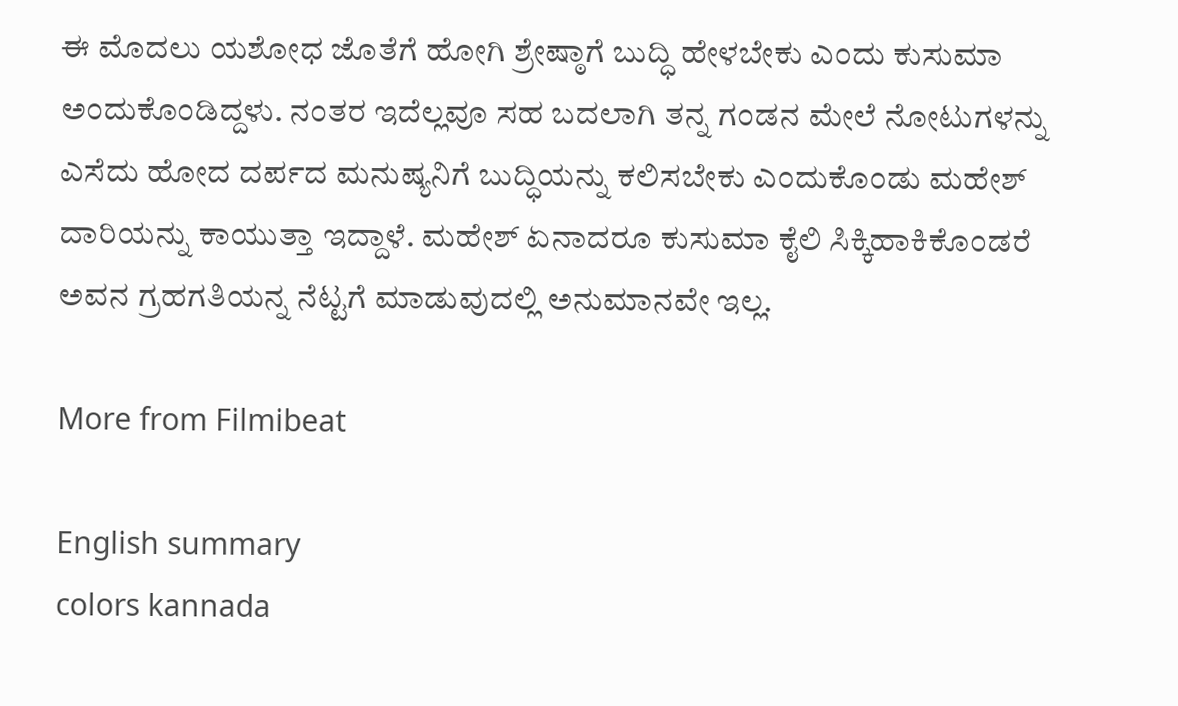ಈ ಮೊದಲು ಯಶೋಧ ಜೊತೆಗೆ ಹೋಗಿ ಶ್ರೇಷ್ಠಾಗೆ ಬುದ್ಧಿ ಹೇಳಬೇಕು ಎಂದು ಕುಸುಮಾ ಅಂದುಕೊಂಡಿದ್ದಳು. ನಂತರ ಇದೆಲ್ಲವೂ ಸಹ ಬದಲಾಗಿ ತನ್ನ ಗಂಡನ ಮೇಲೆ ನೋಟುಗಳನ್ನು ಎಸೆದು ಹೋದ ದರ್ಪದ ಮನುಷ್ಯನಿಗೆ ಬುದ್ಧಿಯನ್ನು ಕಲಿಸಬೇಕು ಎಂದು‌ಕೊಂಡು ಮಹೇಶ್ ದಾರಿಯನ್ನು ಕಾಯುತ್ತಾ ಇದ್ದಾಳೆ. ಮಹೇಶ್ ಏನಾದರೂ ಕುಸುಮಾ ಕೈಲಿ ಸಿಕ್ಕಿಹಾಕಿಕೊಂಡರೆ ಅವನ ಗ್ರಹಗತಿಯನ್ನ ನೆಟ್ಟಗೆ ಮಾಡುವುದಲ್ಲಿ ಅನುಮಾನವೇ ಇಲ್ಲ.

More from Filmibeat

English summary
colors kannada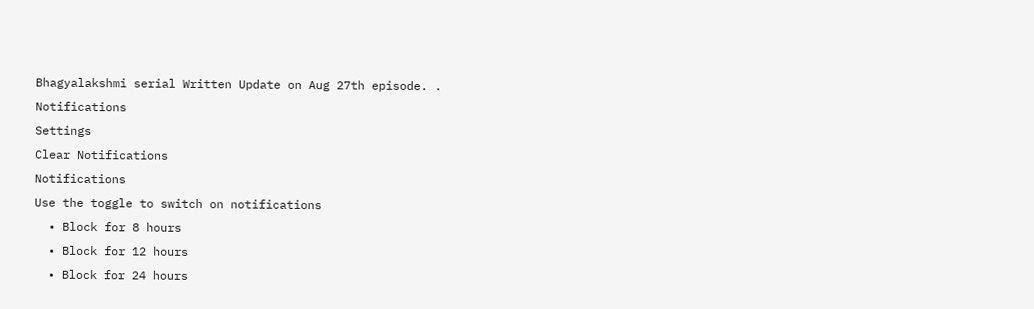Bhagyalakshmi serial Written Update on Aug 27th episode. .
Notifications
Settings
Clear Notifications
Notifications
Use the toggle to switch on notifications
  • Block for 8 hours
  • Block for 12 hours
  • Block for 24 hours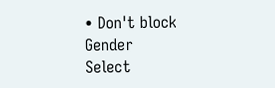• Don't block
Gender
Select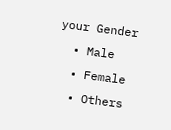your Gender
  • Male
  • Female
  • Others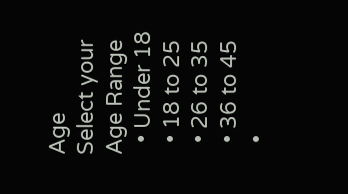Age
Select your Age Range
  • Under 18
  • 18 to 25
  • 26 to 35
  • 36 to 45
  •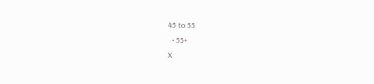45 to 55
  • 55+
X